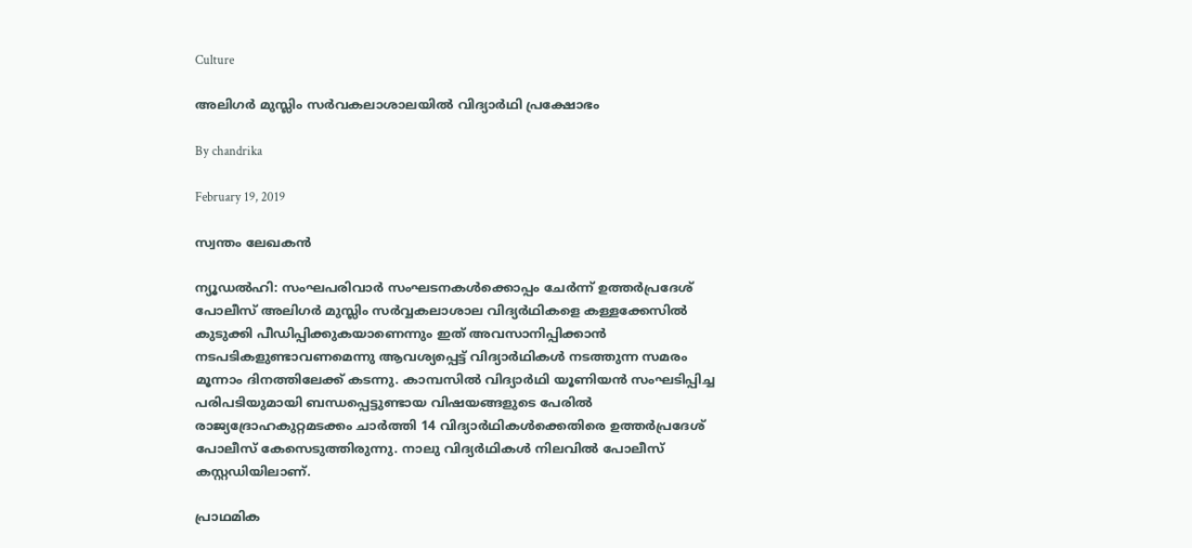Culture

അലിഗര്‍ മുസ്ലിം സര്‍വകലാശാലയില്‍ വിദ്യാര്‍ഥി പ്രക്ഷോഭം

By chandrika

February 19, 2019

സ്വന്തം ലേഖകന്‍

ന്യൂഡല്‍ഹി: സംഘപരിവാര്‍ സംഘടനകള്‍ക്കൊപ്പം ചേര്‍ന്ന് ഉത്തര്‍പ്രദേശ് പോലീസ് അലിഗര്‍ മുസ്ലിം സര്‍വ്വകലാശാല വിദ്യര്‍ഥികളെ കള്ളക്കേസില്‍ കുടുക്കി പീഡിപ്പിക്കുകയാണെന്നും ഇത് അവസാനിപ്പിക്കാന്‍ നടപടികളുണ്ടാവണമെന്നു ആവശ്യപ്പെട്ട് വിദ്യാര്‍ഥികള്‍ നടത്തുന്ന സമരം മൂന്നാം ദിനത്തിലേക്ക് കടന്നു. കാമ്പസില്‍ വിദ്യാര്‍ഥി യൂണിയന്‍ സംഘടിപ്പിച്ച പരിപടിയുമായി ബന്ധപ്പെട്ടുണ്ടായ വിഷയങ്ങളുടെ പേരില്‍ രാജ്യദ്രോഹകുറ്റമടക്കം ചാര്‍ത്തി 14 വിദ്യാര്‍ഥികള്‍ക്കെതിരെ ഉത്തര്‍പ്രദേശ് പോലീസ് കേസെടുത്തിരുന്നു. നാലു വിദ്യര്‍ഥികള്‍ നിലവില്‍ പോലീസ് കസ്റ്റഡിയിലാണ്.

പ്രാഥമിക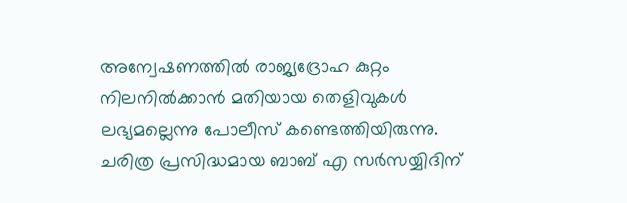അന്വേഷണത്തില്‍ രാജ്യദ്രോഹ കുറ്റം നിലനില്‍ക്കാന്‍ മതിയായ തെളിവുകള്‍ ലഭ്യമല്ലെന്നു പോലീസ് കണ്ടെത്തിയിരുന്നു. ചരിത്ര പ്രസിദ്ധമായ ബാബ് എ സര്‍സയ്യിദിന്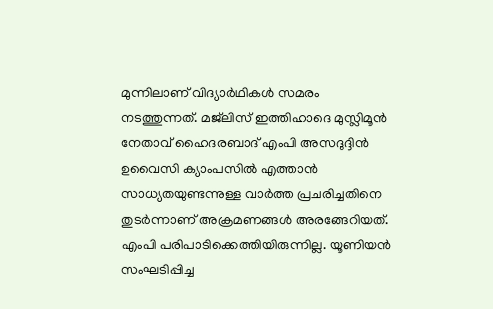മുന്നിലാണ് വിദ്യാര്‍ഥികള്‍ സമരം നടത്തുന്നത്. മജ്‌ലിസ് ഇത്തിഹാദെ മുസ്ലിമൂന്‍ നേതാവ് ഹൈദരബാദ് എംപി അസദുദ്ദിന്‍ ഉവൈസി ക്യാംപസില്‍ എത്താന്‍ സാധ്യതയുണ്ടന്നുള്ള വാര്‍ത്ത പ്രചരിച്ചതിനെ തുടര്‍ന്നാണ് അക്രമണങ്ങള്‍ അരങ്ങേറിയത്. എംപി പരിപാടിക്കെത്തിയിരുന്നില്ല. യൂണിയന്‍ സംഘടിപ്പിച്ച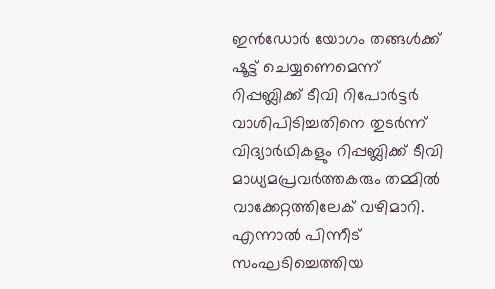ഇന്‍ഡോര്‍ യോഗം തങ്ങള്‍ക്ക് ഷൂട്ട് ചെയ്യണെമെന്ന് റിപ്പബ്ലിക്ക് ടീവി റിപോര്‍ട്ടര്‍ വാശിപിടിച്ചതിനെ തുടര്‍ന്ന് വിദ്യാര്‍ഥികളും റിപ്പബ്ലിക്ക് ടീവി മാധ്യമപ്രവര്‍ത്തകരും തമ്മില്‍ വാക്കേറ്റത്തിലേക് വഴിമാറി. എന്നാല്‍ പിന്നീട് സംഘടിച്ചെത്തിയ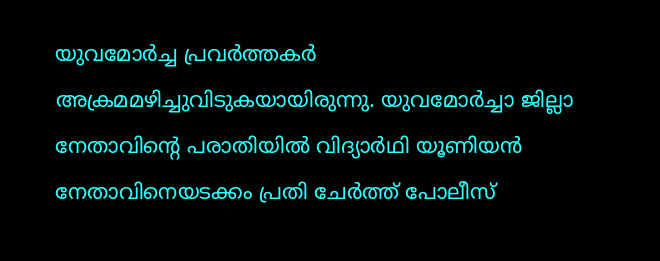യുവമോര്‍ച്ച പ്രവര്‍ത്തകര്‍ അക്രമമഴിച്ചുവിടുകയായിരുന്നു. യുവമോര്‍ച്ചാ ജില്ലാ നേതാവിന്റെ പരാതിയില്‍ വിദ്യാര്‍ഥി യൂണിയന്‍ നേതാവിനെയടക്കം പ്രതി ചേര്‍ത്ത് പോലീസ്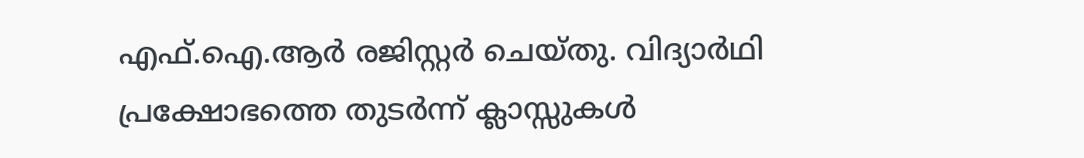എഫ്.ഐ.ആര്‍ രജിസ്റ്റര്‍ ചെയ്തു. വിദ്യാര്‍ഥി പ്രക്ഷോഭത്തെ തുടര്‍ന്ന് ക്ലാസ്സുകള്‍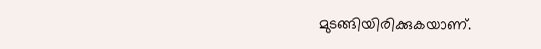മുടങ്ങിയിരിക്കുകയാണ്.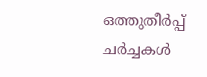ഒത്തുതീര്‍പ്പ് ചര്‍ച്ചകള്‍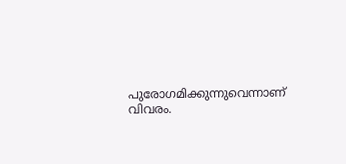പുരോഗമിക്കുന്നുവെന്നാണ് വിവരം.